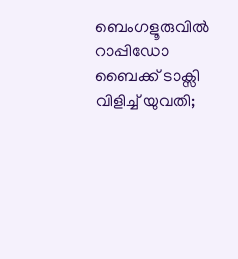ബെംഗളൂരുവില്‍ റാപ്പിഡോ ബൈക്ക് ടാക്സി വിളിച്ച് യുവതി;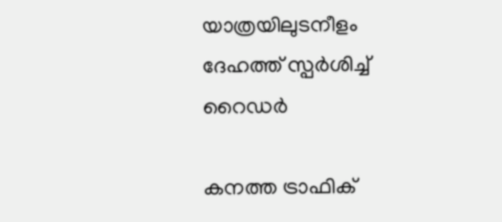യാത്രയിലുടനീളം ദേഹത്ത് സ്പര്‍ശിച്ച് റൈഡര്‍

കനത്ത ട്രാഫിക്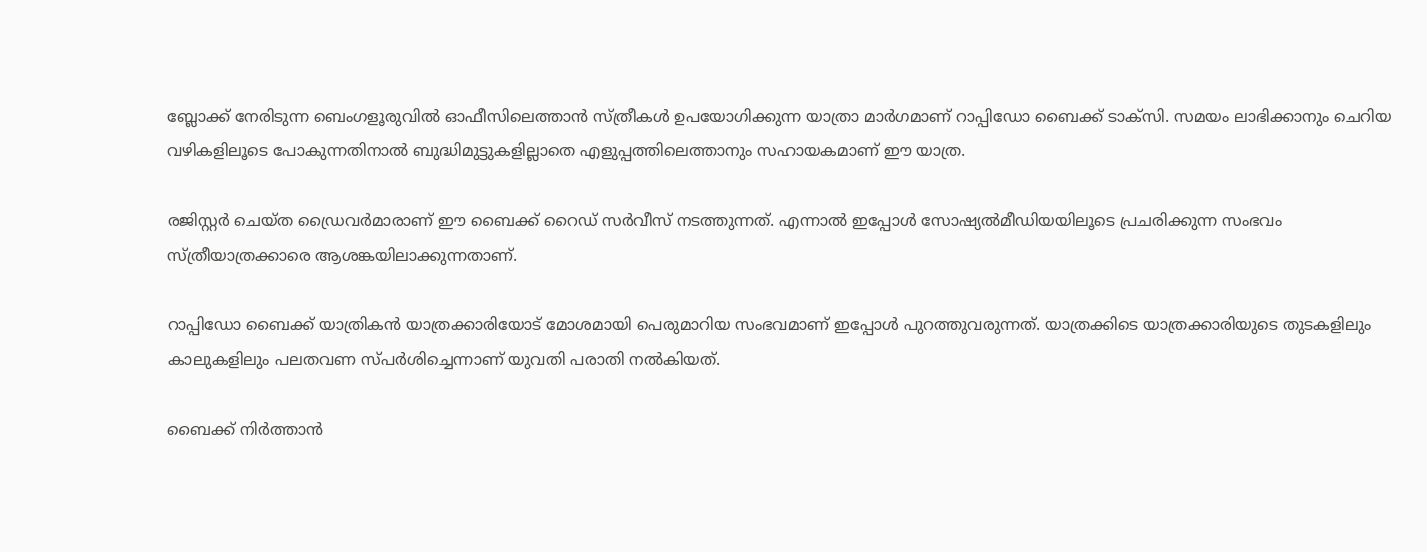ബ്ലോക്ക് നേരിടുന്ന ബെംഗളൂരുവില്‍ ഓഫീസിലെത്താന്‍ സ്ത്രീകള്‍ ഉപയോഗിക്കുന്ന യാത്രാ മാര്‍ഗമാണ് റാപ്പിഡോ ബൈക്ക് ടാക്സി. സമയം ലാഭിക്കാനും ചെറിയ വഴികളിലൂടെ പോകുന്നതിനാൽ ബുദ്ധിമുട്ടുകളില്ലാതെ എളുപ്പത്തിലെത്താനും സഹായകമാണ് ഈ യാത്ര.

രജിസ്റ്റര്‍ ചെയ്ത ഡ്രൈവര്‍മാരാണ് ഈ ബൈക്ക് റൈഡ് സര്‍വീസ് നടത്തുന്നത്. എന്നാല്‍ ഇപ്പോള്‍ സോഷ്യല്‍മീഡിയയിലൂടെ പ്രചരിക്കുന്ന സംഭവം സ്ത്രീയാത്രക്കാരെ ആശങ്കയിലാക്കുന്നതാണ്.

റാപ്പിഡോ ബൈക്ക് യാത്രികന്‍ യാത്രക്കാരിയോട് മോശമായി പെരുമാറിയ സംഭവമാണ് ഇപ്പോള്‍ പുറത്തുവരുന്നത്. യാത്രക്കിടെ യാത്രക്കാരിയുടെ തുടകളിലും കാലുകളിലും പലതവണ സ്പര്‍ശിച്ചെന്നാണ് യുവതി പരാതി നല്‍കിയത്.

ബൈക്ക് നിര്‍ത്താന്‍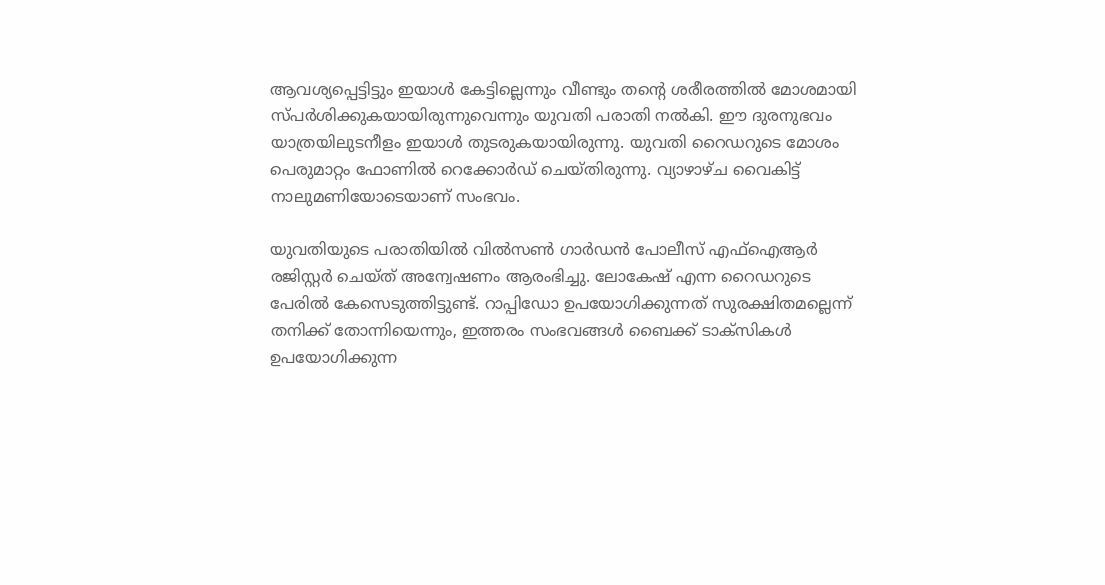ആവശ്യപ്പെട്ടിട്ടും ഇയാള്‍ കേട്ടില്ലെന്നും വീണ്ടും തന്‍റെ ശരീരത്തില്‍ മോശമായി സ്പര്‍ശിക്കുകയായിരുന്നുവെന്നും യുവതി പരാതി നല്‍കി. ഈ ദുരനുഭവം യാത്രയിലുടനീളം ഇയാള്‍ തുടരുകയായിരുന്നു. യുവതി റൈഡറുടെ മോശം പെരുമാറ്റം ഫോണില്‍ റെക്കോര്‍ഡ് ചെയ്തിരുന്നു. വ്യാഴാഴ്ച വൈകിട്ട് നാലുമണിയോടെയാണ് സംഭവം.

യുവതിയുടെ പരാതിയില്‍ വിൽസൺ ഗാർഡൻ പോലീസ് എഫ്ഐആർ രജിസ്റ്റർ ചെയ്ത് അന്വേഷണം ആരംഭിച്ചു. ലോകേഷ് എന്ന റൈഡറുടെ പേരില്‍ കേസെടുത്തിട്ടുണ്ട്. റാപ്പിഡോ ഉപയോഗിക്കുന്നത് സുരക്ഷിതമല്ലെന്ന് തനിക്ക് തോന്നിയെന്നും, ഇത്തരം സംഭവങ്ങൾ ബൈക്ക് ടാക്സികൾ ഉപയോഗിക്കുന്ന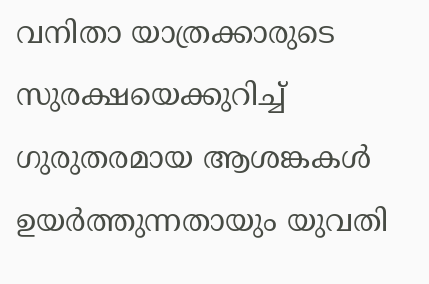വനിതാ യാത്രക്കാരുടെ സുരക്ഷയെക്കുറിച്ച് ഗുരുതരമായ ആശങ്കകൾ ഉയർത്തുന്നതായും യുവതി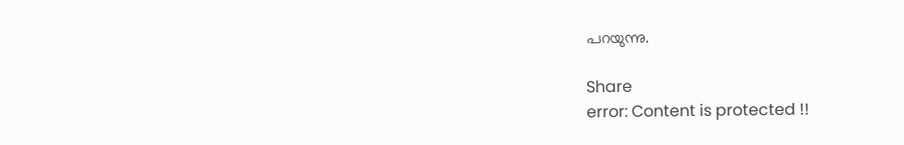പറയുന്നു.

Share
error: Content is protected !!